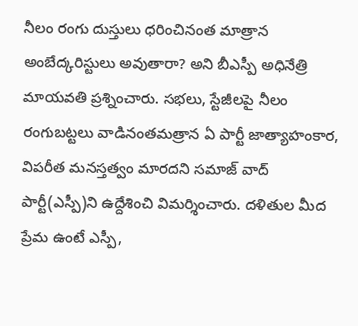నీలం రంగు దుస్తులు ధరించినంత మాత్రాన అంబేద్కరిస్టులు అవుతారా? అని బీఎస్పీ అధినేత్రి మాయవతి ప్రశ్నించారు. సభలు, స్టేజీలపై నీలం రంగుబట్టలు వాడినంతమత్రాన ఏ పార్టీ జాత్యాహంకార, విపరీత మనస్తత్వం మారదని సమాజ్ వాద్ పార్టీ(ఎస్పీ)ని ఉద్దేశించి విమర్శించారు. దళితుల మీద ప్రేమ ఉంటే ఎస్పీ,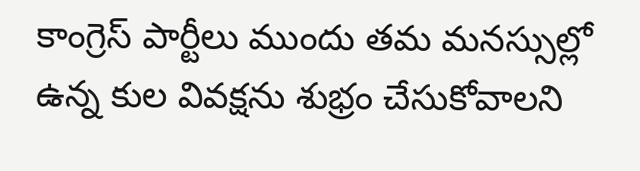కాంగ్రెస్ పార్టీలు ముందు తమ మనస్సుల్లో ఉన్న కుల వివక్షను శుభ్రం చేసుకోవాలని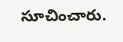సూచించారు.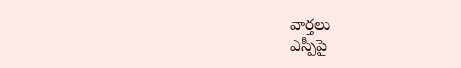వార్తలు
ఎస్పీపై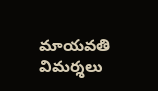మాయవతి విమర్శలు